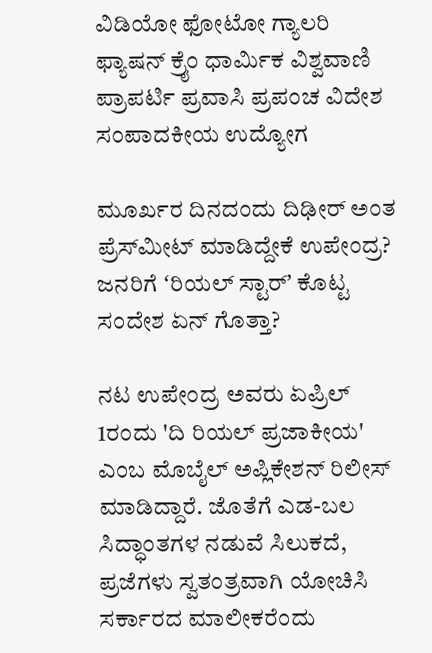ವಿಡಿಯೋ ಫೋಟೋ ಗ್ಯಾಲರಿ ಫ್ಯಾಷನ್ ಕ್ರೈಂ ಧಾರ್ಮಿಕ ವಿಶ್ವವಾಣಿ ಪ್ರಾಪರ್ಟಿ ಪ್ರವಾಸಿ ಪ್ರಪಂಚ ವಿದೇಶ ಸಂಪಾದಕೀಯ ಉದ್ಯೋಗ

ಮೂರ್ಖರ ದಿನದಂದು ದಿಢೀರ್‌ ಅಂತ ಪ್ರೆಸ್‌ಮೀಟ್‌ ಮಾಡಿದ್ದೇಕೆ ಉಪೇಂದ್ರ? ಜನರಿಗೆ ʻರಿಯಲ್‌ ಸ್ಟಾರ್‌ʼ ಕೊಟ್ಟ ಸಂದೇಶ ಏನ್‌ ಗೊತ್ತಾ?

ನಟ ಉಪೇಂದ್ರ ಅವರು ಏಪ್ರಿಲ್ 1ರಂದು 'ದಿ ರಿಯಲ್ ಪ್ರಜಾಕೀಯ' ಎಂಬ ಮೊಬೈಲ್ ಅಪ್ಲಿಕೇಶನ್ ರಿಲೀಸ್‌ ಮಾಡಿದ್ದಾರೆ. ಜೊತೆಗೆ ಎಡ-ಬಲ ಸಿದ್ಧಾಂತಗಳ ನಡುವೆ ಸಿಲುಕದೆ, ಪ್ರಜೆಗಳು ಸ್ವತಂತ್ರವಾಗಿ ಯೋಚಿಸಿ ಸರ್ಕಾರದ ಮಾಲೀಕರೆಂದು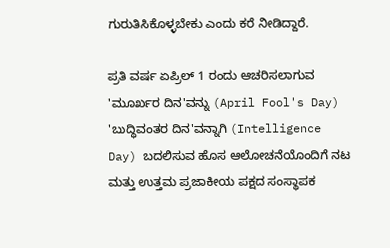ಗುರುತಿಸಿಕೊಳ್ಳಬೇಕು ಎಂದು ಕರೆ ನೀಡಿದ್ದಾರೆ.

ಪ್ರತಿ ವರ್ಷ ಏಪ್ರಿಲ್ 1 ರಂದು ಆಚರಿಸಲಾಗುವ 'ಮೂರ್ಖರ ದಿನ'ವನ್ನು (April Fool's Day) 'ಬುದ್ಧಿವಂತರ ದಿನ'ವನ್ನಾಗಿ (Intelligence Day) ಬದಲಿಸುವ ಹೊಸ ಆಲೋಚನೆಯೊಂದಿಗೆ ನಟ ಮತ್ತು ಉತ್ತಮ ಪ್ರಜಾಕೀಯ ಪಕ್ಷದ ಸಂಸ್ಥಾಪಕ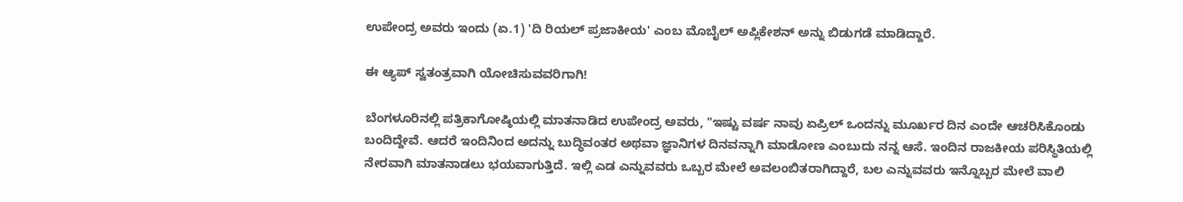ಉಪೇಂದ್ರ ಅವರು ಇಂದು (ಏ.1) 'ದಿ ರಿಯಲ್ ಪ್ರಜಾಕೀಯ' ಎಂಬ ಮೊಬೈಲ್ ಅಪ್ಲಿಕೇಶನ್ ಅನ್ನು ಬಿಡುಗಡೆ ಮಾಡಿದ್ದಾರೆ.

ಈ ಆ್ಯಪ್ ಸ್ವತಂತ್ರವಾಗಿ ಯೋಚಿಸುವವರಿಗಾಗಿ!

ಬೆಂಗಳೂರಿನಲ್ಲಿ ಪತ್ರಿಕಾಗೋಷ್ಠಿಯಲ್ಲಿ ಮಾತನಾಡಿದ ಉಪೇಂದ್ರ ಅವರು, "ಇಷ್ಟು ವರ್ಷ ನಾವು ಏಪ್ರಿಲ್ ಒಂದನ್ನು ಮೂರ್ಖರ ದಿನ ಎಂದೇ ಆಚರಿಸಿಕೊಂಡು ಬಂದಿದ್ದೇವೆ. ಆದರೆ ಇಂದಿನಿಂದ ಅದನ್ನು ಬುದ್ಧಿವಂತರ ಅಥವಾ ಜ್ಞಾನಿಗಳ ದಿನವನ್ನಾಗಿ ಮಾಡೋಣ ಎಂಬುದು ನನ್ನ ಆಸೆ. ಇಂದಿನ ರಾಜಕೀಯ ಪರಿಸ್ಥಿತಿಯಲ್ಲಿ ನೇರವಾಗಿ ಮಾತನಾಡಲು ಭಯವಾಗುತ್ತಿದೆ. ಇಲ್ಲಿ ಎಡ ಎನ್ನುವವರು ಒಬ್ಬರ ಮೇಲೆ ಅವಲಂಬಿತರಾಗಿದ್ದಾರೆ, ಬಲ ಎನ್ನುವವರು ಇನ್ನೊಬ್ಬರ ಮೇಲೆ ವಾಲಿ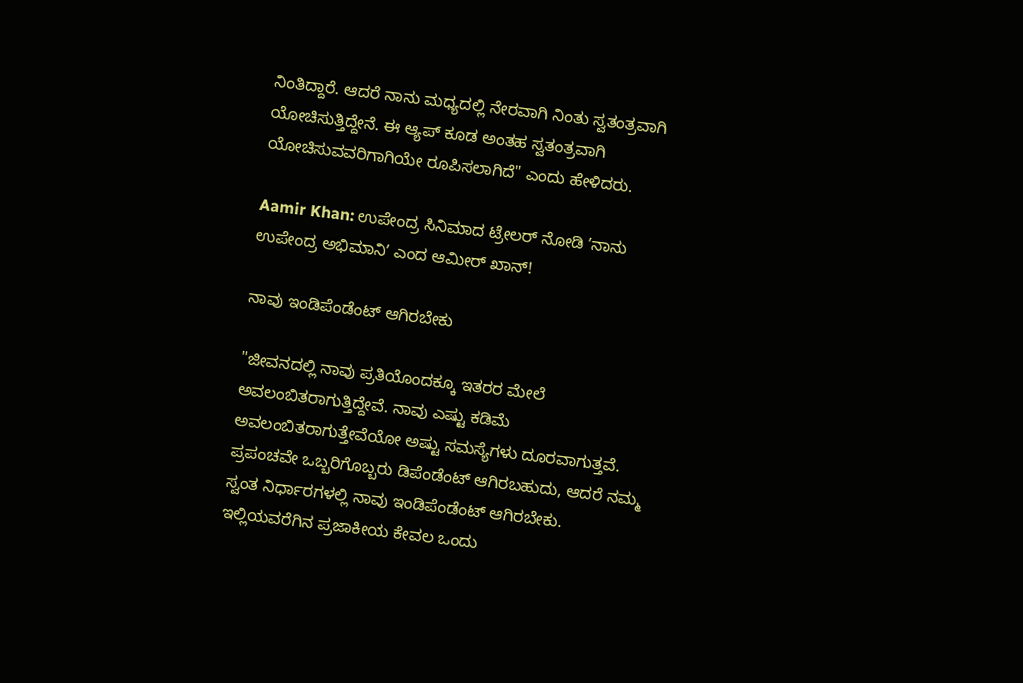ನಿಂತಿದ್ದಾರೆ. ಆದರೆ ನಾನು ಮಧ್ಯದಲ್ಲಿ ನೇರವಾಗಿ ನಿಂತು ಸ್ವತಂತ್ರವಾಗಿ ಯೋಚಿಸುತ್ತಿದ್ದೇನೆ. ಈ ಆ್ಯಪ್ ಕೂಡ ಅಂತಹ ಸ್ವತಂತ್ರವಾಗಿ ಯೋಚಿಸುವವರಿಗಾಗಿಯೇ ರೂಪಿಸಲಾಗಿದೆ" ಎಂದು ಹೇಳಿದರು.

Aamir Khan: ಉಪೇಂದ್ರ ಸಿನಿಮಾದ ಟ್ರೇಲರ್ ನೋಡಿ ʼನಾನು ಉಪೇಂದ್ರ ಅಭಿಮಾನಿʼ ಎಂದ ಆಮೀರ್ ಖಾನ್!

ನಾವು ಇಂಡಿಪೆಂಡೆಂಟ್ ಆಗಿರಬೇಕು

"ಜೀವನದಲ್ಲಿ ನಾವು ಪ್ರತಿಯೊಂದಕ್ಕೂ ಇತರರ ಮೇಲೆ ಅವಲಂಬಿತರಾಗುತ್ತಿದ್ದೇವೆ. ನಾವು ಎಷ್ಟು ಕಡಿಮೆ ಅವಲಂಬಿತರಾಗುತ್ತೇವೆಯೋ ಅಷ್ಟು ಸಮಸ್ಯೆಗಳು ದೂರವಾಗುತ್ತವೆ. ಪ್ರಪಂಚವೇ ಒಬ್ಬರಿಗೊಬ್ಬರು ಡಿಪೆಂಡೆಂಟ್ ಆಗಿರಬಹುದು, ಆದರೆ ನಮ್ಮ ಸ್ವಂತ ನಿರ್ಧಾರಗಳಲ್ಲಿ ನಾವು ಇಂಡಿಪೆಂಡೆಂಟ್ ಆಗಿರಬೇಕು. ಇಲ್ಲಿಯವರೆಗಿನ ಪ್ರಜಾಕೀಯ ಕೇವಲ ಒಂದು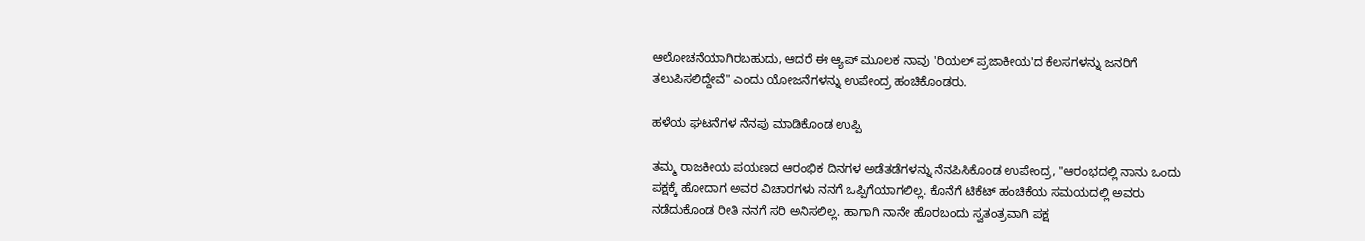ಆಲೋಚನೆಯಾಗಿರಬಹುದು, ಆದರೆ ಈ ಆ್ಯಪ್ ಮೂಲಕ ನಾವು 'ರಿಯಲ್ ಪ್ರಜಾಕೀಯ'ದ ಕೆಲಸಗಳನ್ನು ಜನರಿಗೆ ತಲುಪಿಸಲಿದ್ದೇವೆ" ಎಂದು ಯೋಜನೆಗಳನ್ನು ಉಪೇಂದ್ರ ಹಂಚಿಕೊಂಡರು.

ಹಳೆಯ ಘಟನೆಗಳ ನೆನಪು ಮಾಡಿಕೊಂಡ ಉಪ್ಪಿ

ತಮ್ಮ ರಾಜಕೀಯ ಪಯಣದ ಆರಂಭಿಕ ದಿನಗಳ ಅಡೆತಡೆಗಳನ್ನು ನೆನಪಿಸಿಕೊಂಡ ಉಪೇಂದ್ರ, "ಆರಂಭದಲ್ಲಿ ನಾನು ಒಂದು ಪಕ್ಷಕ್ಕೆ ಹೋದಾಗ ಅವರ ವಿಚಾರಗಳು ನನಗೆ ಒಪ್ಪಿಗೆಯಾಗಲಿಲ್ಲ. ಕೊನೆಗೆ ಟಿಕೆಟ್ ಹಂಚಿಕೆಯ ಸಮಯದಲ್ಲಿ ಅವರು ನಡೆದುಕೊಂಡ ರೀತಿ ನನಗೆ ಸರಿ ಅನಿಸಲಿಲ್ಲ. ಹಾಗಾಗಿ ನಾನೇ ಹೊರಬಂದು ಸ್ವತಂತ್ರವಾಗಿ ಪಕ್ಷ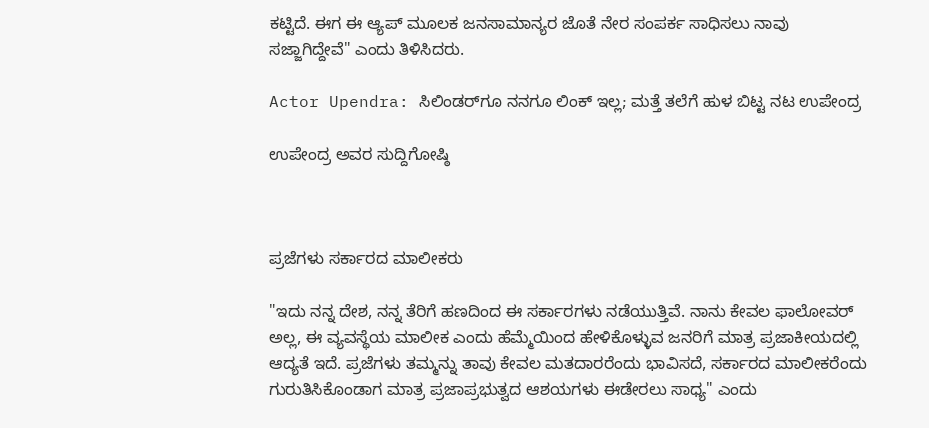ಕಟ್ಟಿದೆ. ಈಗ ಈ ಆ್ಯಪ್ ಮೂಲಕ ಜನಸಾಮಾನ್ಯರ ಜೊತೆ ನೇರ ಸಂಪರ್ಕ ಸಾಧಿಸಲು ನಾವು ಸಜ್ಜಾಗಿದ್ದೇವೆ" ಎಂದು ತಿಳಿಸಿದರು.

Actor Upendra: ಸಿಲಿಂಡರ್‌ಗೂ ನನಗೂ ಲಿಂಕ್‌ ಇಲ್ಲ; ಮತ್ತೆ ತಲೆಗೆ ಹುಳ ಬಿಟ್ಟ ನಟ ಉಪೇಂದ್ರ

ಉಪೇಂದ್ರ ಅವರ ಸುದ್ದಿಗೋಷ್ಠಿ



ಪ್ರಜೆಗಳು ಸರ್ಕಾರದ ಮಾಲೀಕರು

"ಇದು ನನ್ನ ದೇಶ, ನನ್ನ ತೆರಿಗೆ ಹಣದಿಂದ ಈ ಸರ್ಕಾರಗಳು ನಡೆಯುತ್ತಿವೆ. ನಾನು ಕೇವಲ ಫಾಲೋವರ್ ಅಲ್ಲ, ಈ ವ್ಯವಸ್ಥೆಯ ಮಾಲೀಕ ಎಂದು ಹೆಮ್ಮೆಯಿಂದ ಹೇಳಿಕೊಳ್ಳುವ ಜನರಿಗೆ ಮಾತ್ರ ಪ್ರಜಾಕೀಯದಲ್ಲಿ ಆದ್ಯತೆ ಇದೆ. ಪ್ರಜೆಗಳು ತಮ್ಮನ್ನು ತಾವು ಕೇವಲ ಮತದಾರರೆಂದು ಭಾವಿಸದೆ, ಸರ್ಕಾರದ ಮಾಲೀಕರೆಂದು ಗುರುತಿಸಿಕೊಂಡಾಗ ಮಾತ್ರ ಪ್ರಜಾಪ್ರಭುತ್ವದ ಆಶಯಗಳು ಈಡೇರಲು ಸಾಧ್ಯ" ಎಂದು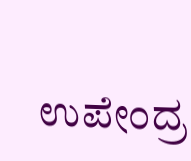ಉಪೇಂದ್ರ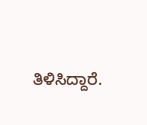ತಿಳಿಸಿದ್ದಾರೆ.